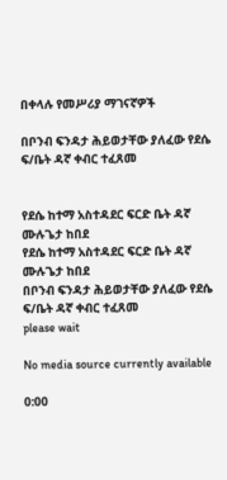በቀላሉ የመሥሪያ ማገናኛዎች

በቦንብ ፍንዳታ ሕይወታቸው ያለፈው የደሴ ፍ/ቤት ዳኛ ቀብር ተፈጸመ


የደሴ ከተማ አስተዳደር ፍርድ ቤት ዳኛ ሙሉጌታ ከበደ
የደሴ ከተማ አስተዳደር ፍርድ ቤት ዳኛ ሙሉጌታ ከበደ
በቦንብ ፍንዳታ ሕይወታቸው ያለፈው የደሴ ፍ/ቤት ዳኛ ቀብር ተፈጸመ
please wait

No media source currently available

0:00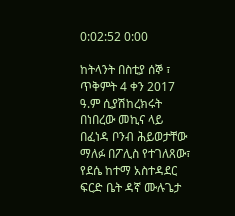0:02:52 0:00

ከትላንት በስቲያ ሰኞ ፣ ጥቅምት 4 ቀን 2017 ዓ.ም ሲያሽከረክሩት በነበረው መኪና ላይ በፈነዳ ቦንብ ሕይወታቸው ማለፉ በፖሊስ የተገለጸው፣ የደሴ ከተማ አስተዳደር ፍርድ ቤት ዳኛ ሙሉጌታ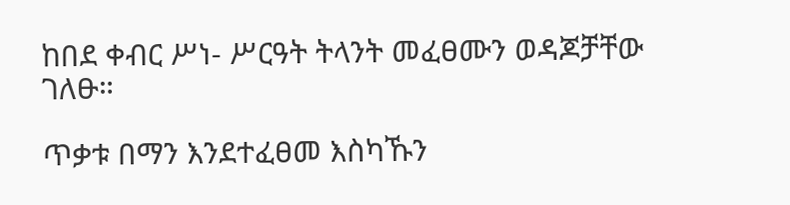ከበደ ቀብር ሥነ- ሥርዓት ትላንት መፈፀሙን ወዳጆቻቸው ገለፁ።

ጥቃቱ በማን እንደተፈፀመ እስካኹን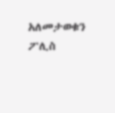አለመታወቁን ፖሊስ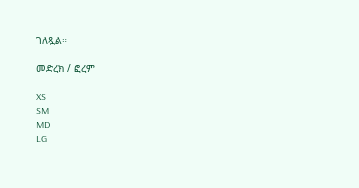ገለጿል።

መድረክ / ፎረም

XS
SM
MD
LG